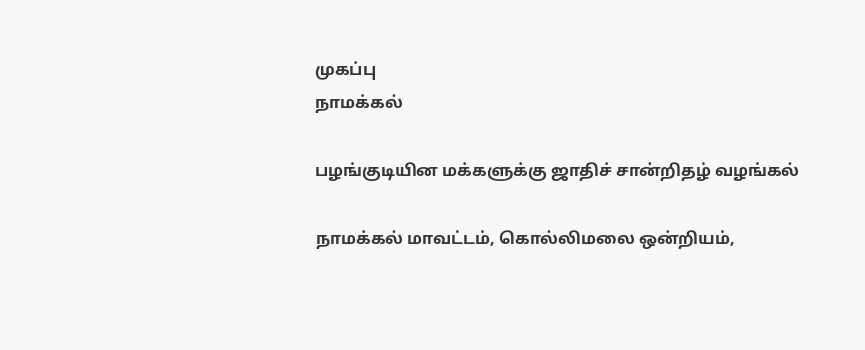முகப்பு
நாமக்கல்

பழங்குடியின மக்களுக்கு ஜாதிச் சான்றிதழ் வழங்கல்

நாமக்கல் மாவட்டம், கொல்லிமலை ஒன்றியம்,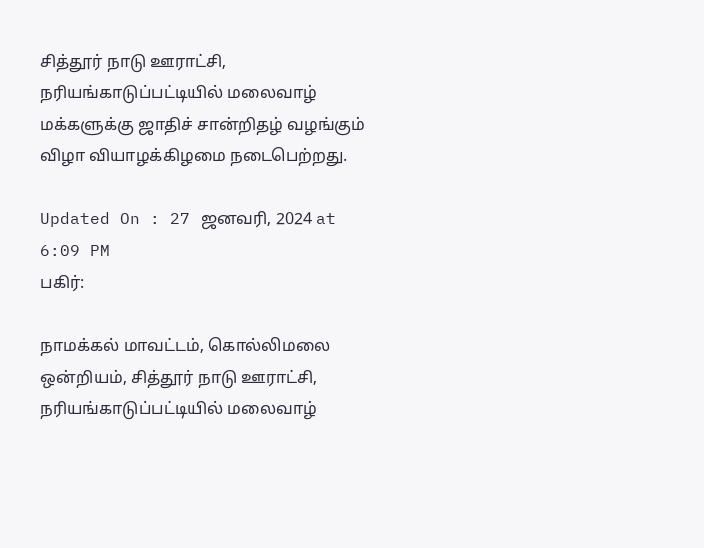சித்தூர் நாடு ஊராட்சி, நரியங்காடுப்பட்டியில் மலைவாழ் மக்களுக்கு ஜாதிச் சான்றிதழ் வழங்கும் விழா வியாழக்கிழமை நடைபெற்றது.

Updated On : 27 ஜனவரி, 2024 at 6:09 PM
பகிர்:

நாமக்கல் மாவட்டம், கொல்லிமலை ஒன்றியம், சித்தூர் நாடு ஊராட்சி, நரியங்காடுப்பட்டியில் மலைவாழ்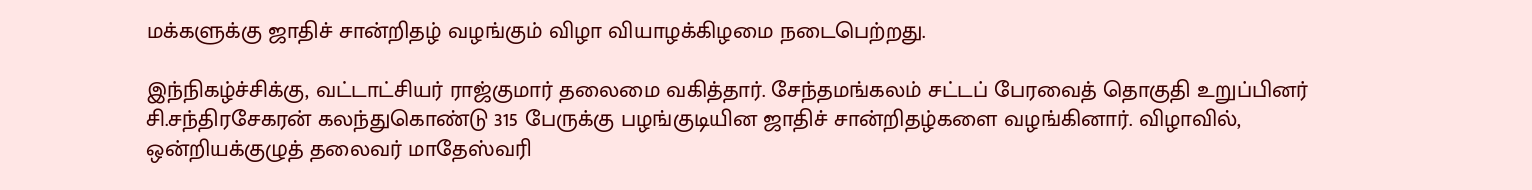மக்களுக்கு ஜாதிச் சான்றிதழ் வழங்கும் விழா வியாழக்கிழமை நடைபெற்றது.

இந்நிகழ்ச்சிக்கு, வட்டாட்சியர் ராஜ்குமார் தலைமை வகித்தார். சேந்தமங்கலம் சட்டப் பேரவைத் தொகுதி உறுப்பினர் சி.சந்திரசேகரன் கலந்துகொண்டு 315 பேருக்கு பழங்குடியின ஜாதிச் சான்றிதழ்களை வழங்கினார். விழாவில், ஒன்றியக்குழுத் தலைவர் மாதேஸ்வரி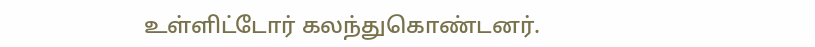உள்ளிட்டோர் கலந்துகொண்டனர்.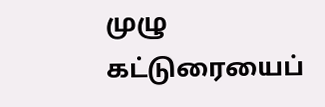முழு கட்டுரையைப்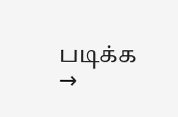படிக்க →